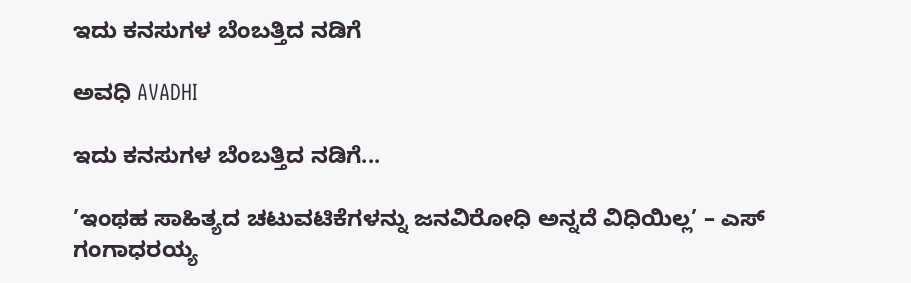ಇದು ಕನಸುಗಳ ಬೆಂಬತ್ತಿದ ನಡಿಗೆ‍

ಅವಧಿ AVADHI

ಇದು ಕನಸುಗಳ ಬೆಂಬತ್ತಿದ ನಡಿಗೆ...

’ಇಂಥಹ ಸಾಹಿತ್ಯದ ಚಟುವಟಿಕೆಗಳನ್ನು ಜನವಿರೋಧಿ ಅನ್ನದೆ ವಿಧಿಯಿಲ್ಲ’ – ಎಸ್ ಗಂಗಾಧರಯ್ಯ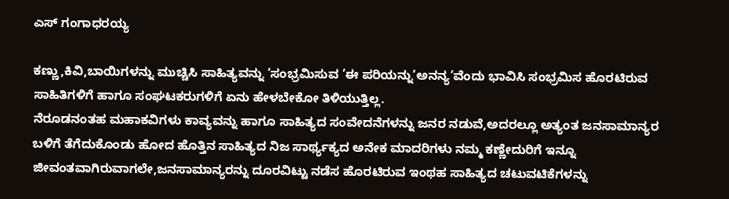ಎಸ್ ಗಂಗಾಧರಯ್ಯ

ಕಣ್ಣು,ಕಿವಿ,ಬಾಯಿಗಳನ್ನು ಮುಚ್ಚಿಸಿ ಸಾಹಿತ್ಯವನ್ನು ‘ಸಂಭ್ರಮಿಸುವ ’ಈ ಪರಿಯನ್ನು‘ಅನನ್ಯ’ವೆಂದು ಭಾವಿಸಿ ಸಂಭ್ರಮಿಸ ಹೊರಟಿರುವ ಸಾಹಿತಿಗಳಿಗೆ ಹಾಗೂ ಸಂಘಟಕರುಗಳಿಗೆ ಏನು ಹೇಳಬೇಕೋ ತಿಳಿಯುತ್ತಿಲ್ಲ.
ನೆರೂಡನಂತಹ ಮಹಾಕವಿಗಳು ಕಾವ್ಯವನ್ನು ಹಾಗೂ ಸಾಹಿತ್ಯದ ಸಂವೇದನೆಗಳನ್ನು ಜನರ ನಡುವೆ,ಅದರಲ್ಲೂ ಅತ್ಯಂತ ಜನಸಾಮಾನ್ಯರ ಬಳಿಗೆ ತೆಗೆದುಕೊಂಡು ಹೋದ ಹೊತ್ತಿನ ಸಾಹಿತ್ಯದ ನಿಜ ಸಾರ್ಥ್ಯಕ್ಯದ ಅನೇಕ ಮಾದರಿಗಳು ನಮ್ಮ ಕಣ್ಣೇದುರಿಗೆ ಇನ್ನೂ ಜೀವಂತವಾಗಿರುವಾಗಲೇ,ಜನಸಾಮಾನ್ಯರನ್ನು ದೂರವಿಟ್ಟು ನಡೆಸ ಹೊರಟಿರುವ ಇಂಥಹ ಸಾಹಿತ್ಯದ ಚಟುವಟಿಕೆಗಳನ್ನು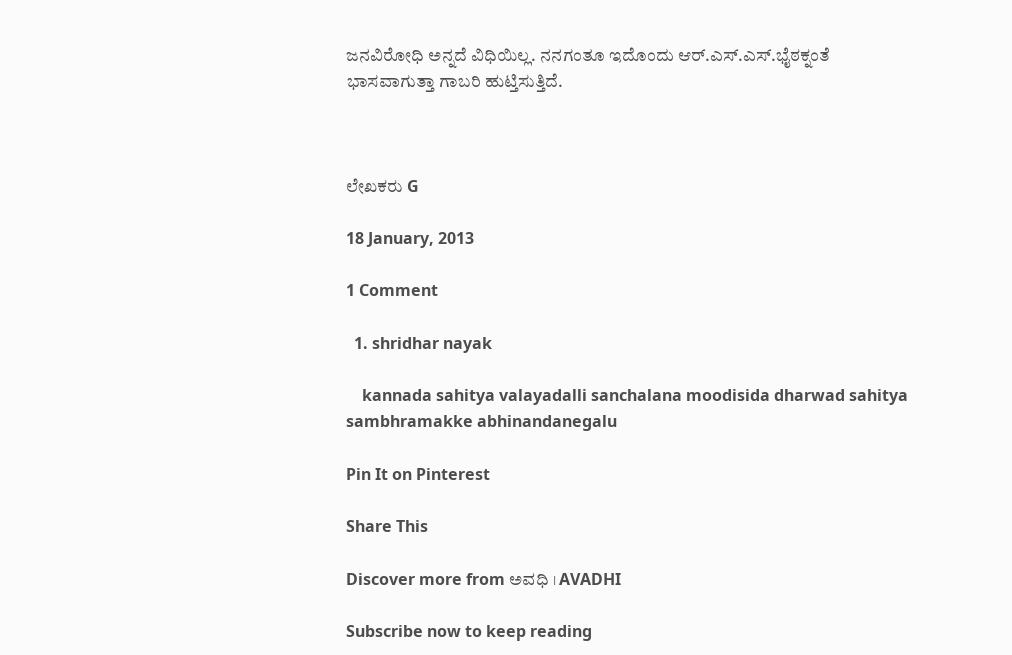ಜನವಿರೋಧಿ ಅನ್ನದೆ ವಿಧಿಯಿಲ್ಲ. ನನಗಂತೂ ಇದೊಂದು ಆರ್.ಎಸ್.ಎಸ್.ಭೈಠಕ್ನಂತೆ ಭಾಸವಾಗುತ್ತಾ ಗಾಬರಿ ಹುಟ್ತಿಸುತ್ತಿದೆ.



ಲೇಖಕರು G

18 January, 2013

1 Comment

  1. shridhar nayak

    kannada sahitya valayadalli sanchalana moodisida dharwad sahitya sambhramakke abhinandanegalu

Pin It on Pinterest

Share This

Discover more from ಅವಧಿ । AVADHI

Subscribe now to keep reading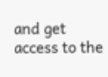and get access to the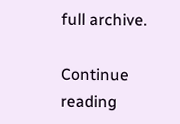full archive.

Continue reading